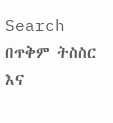Search
በጥቅም ትስስር እና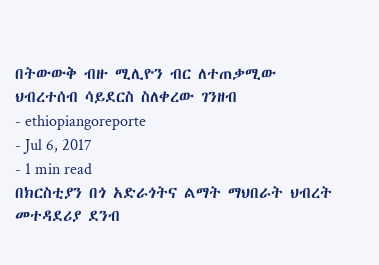በትውውቅ ብዙ ሚሊዮን ብር ለተጠቃሚው ህብረተሰብ ሳይደርስ ስለቀረው ገንዘብ
- ethiopiangoreporte
- Jul 6, 2017
- 1 min read
በክርስቲያን በጎ አድራጎትና ልማት ማህበራት ህብረት መተዳደሪያ ደንብ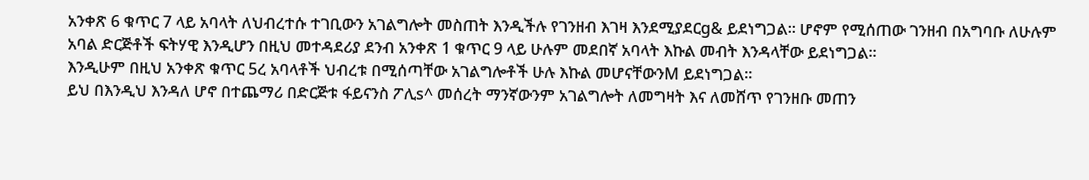አንቀጽ 6 ቁጥር 7 ላይ አባላት ለህብረተሱ ተገቢውን አገልግሎት መስጠት እንዲችሉ የገንዘብ እገዛ እንደሚያደርg& ይደነግጋል፡፡ ሆኖም የሚሰጠው ገንዘብ በአግባቡ ለሁሉም አባል ድርጅቶች ፍትሃዊ እንዲሆን በዚህ መተዳደሪያ ደንብ አንቀጽ 1 ቁጥር 9 ላይ ሁሉም መደበኛ አባላት እኩል መብት እንዳላቸው ይደነግጋል፡፡
እንዲሁም በዚህ አንቀጽ ቁጥር 5ረ አባላቶች ህብረቱ በሚሰጣቸው አገልግሎቶች ሁሉ እኩል መሆናቸውንM ይደነግጋል፡፡
ይህ በእንዲህ እንዳለ ሆኖ በተጨማሪ በድርጅቱ ፋይናንስ ፖሊs^ መሰረት ማንኛውንም አገልግሎት ለመግዛት እና ለመሸጥ የገንዘቡ መጠን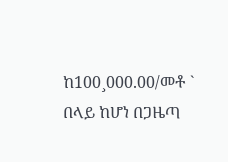ከ100¸000.00/መቶ ` በላይ ከሆነ በጋዜጣ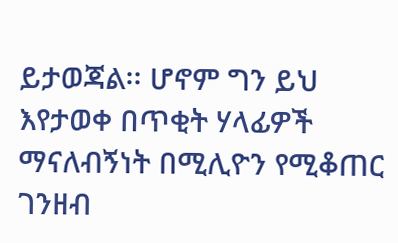ይታወጃል፡፡ ሆኖም ግን ይህ እየታወቀ በጥቂት ሃላፊዎች ማናለብኝነት በሚሊዮን የሚቆጠር ገንዘብ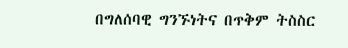በግለሰባዊ ግንኙነትና በጥቅም ትስስር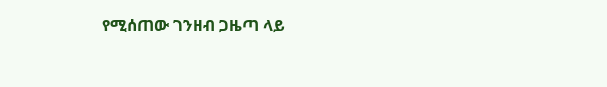የሚሰጠው ገንዘብ ጋዜጣ ላይ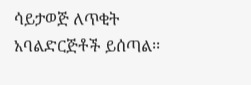ሳይታወጅ ለጥቂት አባልድርጅቶች ይሰጣል፡፡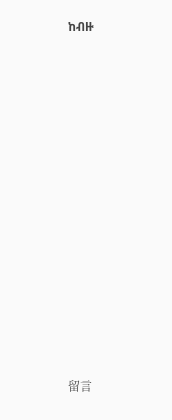ከብዙ

















留言